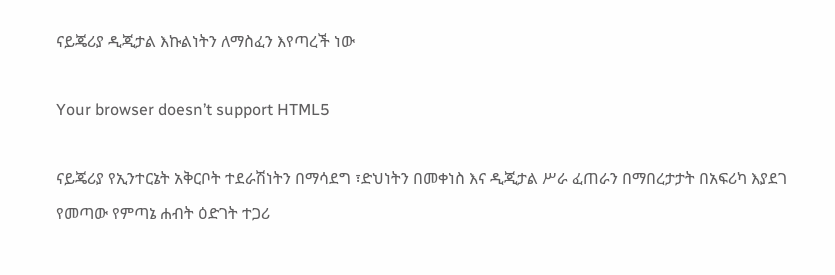ናይጄሪያ ዲጂታል እኩልነትን ለማስፈን እየጣረች ነው

Your browser doesn’t support HTML5

ናይጄሪያ የኢንተርኔት አቅርቦት ተደራሽነትን በማሳደግ ፣ድህነትን በመቀነስ እና ዲጂታል ሥራ ፈጠራን በማበረታታት በአፍሪካ እያደገ የመጣው የምጣኔ ሐብት ዕድገት ተጋሪ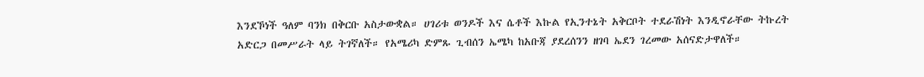እንደኾነች ዓለም ባንክ በቅርቡ አስታውቋል። ሀገሪቱ ወንዶች እና ሴቶች እኩል የኢንተኔት አቅርቦት ተደራሽነት እንዲኖራቸው ትኩረት አድርጋ በመሥራት ላይ ትገኛለች። የአሜሪካ ድምጹ ጊብሰን ኤሜካ ከአቡጃ ያደረሰንን ዘገባ ኤደን ገረመው አሰናድታዋለች።